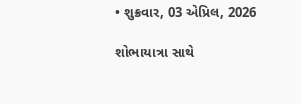• શુક્રવાર, 03 એપ્રિલ, 2026

શોભાયાત્રા સાથે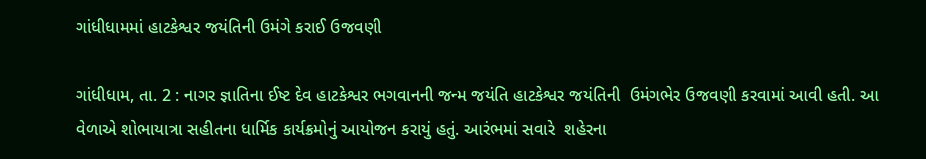ગાંધીધામમાં હાટકેશ્વર જયંતિની ઉમંગે કરાઈ ઉજવણી

ગાંધીધામ, તા. 2 : નાગર જ્ઞાતિના ઈષ્ટ દેવ હાટકેશ્વર ભગવાનની જન્મ જયંતિ હાટકેશ્વર જયંતિની  ઉમંગભેર ઉજવણી કરવામાં આવી હતી. આ વેળાએ શોભાયાત્રા સહીતના ધાર્મિક કાર્યક્રમોનું આયોજન કરાયું હતું. આરંભમાં સવારે  શહેરના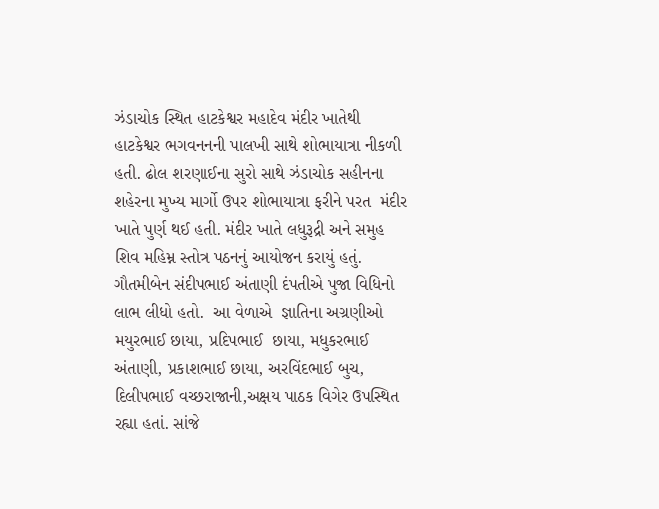ઝંડાચોક સ્થિત હાટકેશ્વર મહાદેવ મંદીર ખાતેથી  હાટકેશ્વર ભગવનનની પાલખી સાથે શોભાયાત્રા નીકળી  હતી. ઢોલ શરણાઈના સુરો સાથે ઝંડાચોક સહીનના શહેરના મુખ્ય માર્ગો ઉપર શોભાયાત્રા ફરીને પરત  મંદીર ખાતે પુર્ણ થઈ હતી. મંદીર ખાતે લધુરૂદ્રી અને સમુહ  શિવ મહિમ્ન સ્તોત્ર પઠનનું આયોજન કરાયું હતું. ગૌતમીબેન સંદીપભાઈ અંતાણી દંપતીએ પુજા વિધિનો લાભ લીધો હતો.  આ વેળાએ  જ્ઞાતિના અગ્રણીઓ  મયુરભાઈ છાયા, પ્રદિપભાઈ  છાયા, મધુકરભાઈ અંતાણી, પ્રકાશભાઈ છાયા, અરવિંદભાઈ બુચ, દિલીપભાઈ વચ્છરાજાની,અક્ષય પાઠક વિગેર ઉપસ્થિત રહ્યા હતાં. સાંજે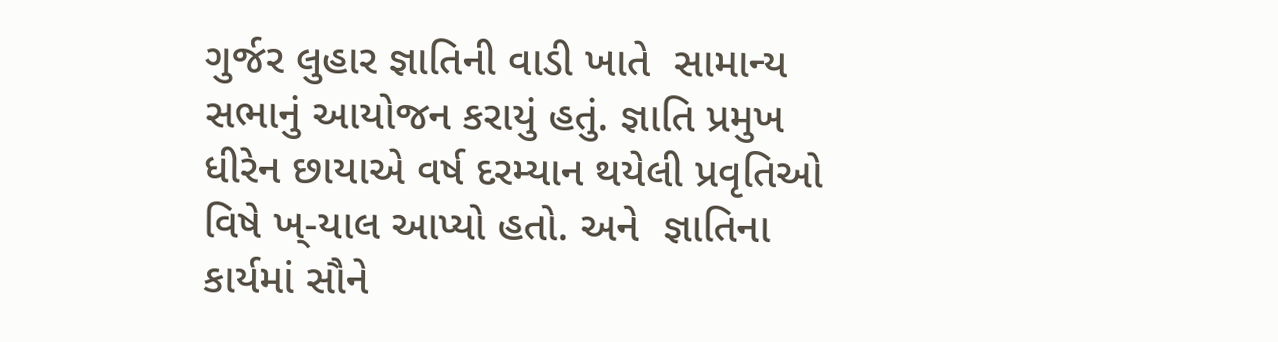ગુર્જર લુહાર જ્ઞાતિની વાડી ખાતે  સામાન્ય સભાનું આયોજન કરાયું હતું. જ્ઞાતિ પ્રમુખ ધીરેન છાયાએ વર્ષ દરમ્યાન થયેલી પ્રવૃતિઓ વિષે ખ્-યાલ આપ્યો હતો. અને  જ્ઞાતિના  કાર્યમાં સૌને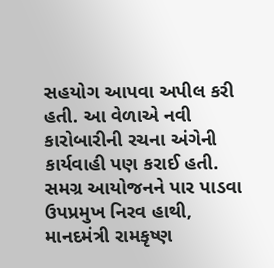સહયોગ આપવા અપીલ કરી હતી. આ વેળાએ નવી કારોબારીની રચના અંગેની કાર્યવાહી પણ કરાઈ હતી.  સમગ્ર આયોજનને પાર પાડવા  ઉપપ્રમુખ નિરવ હાથી,   માનદમંત્રી રામકૃષ્ણ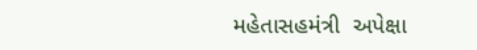મહેતાસહમંત્રી  અપેક્ષા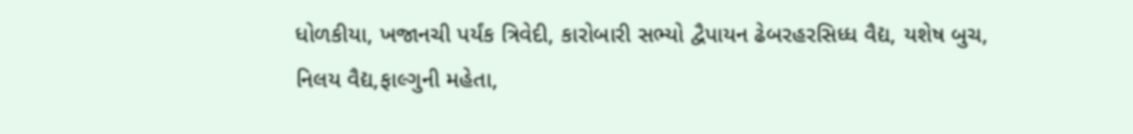ધોળકીયા, ખજાનચી પર્યંક ત્રિવેદી, કારોબારી સભ્યો દ્વૈપાયન ઢેબરહરસિધ્ધ વૈદ્ય, યશેષ બુચ, નિલય વૈદ્ય,ફાલ્ગુની મહેતા,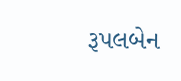રૂપલબેન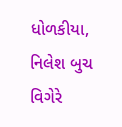ધોળકીયા, નિલેશ બુચ   વિગેરે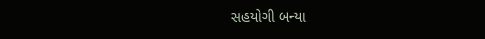સહયોગી બન્યા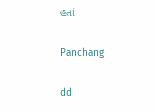હતાં

Panchang

dd